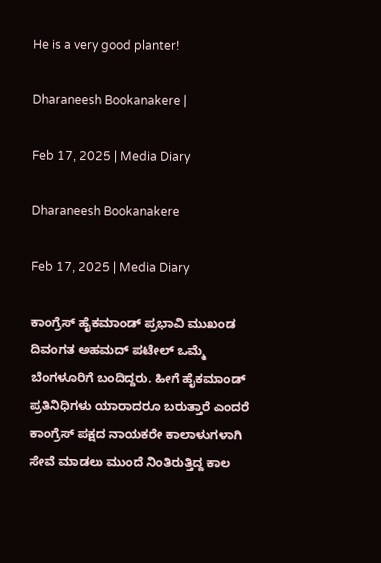He is a very good planter!

Dharaneesh Bookanakere |

Feb 17, 2025 | Media Diary

Dharaneesh Bookanakere

Feb 17, 2025 | Media Diary

ಕಾಂಗ್ರೆಸ್ ಹೈಕಮಾಂಡ್ ಪ್ರಭಾವಿ ಮುಖಂಡ ದಿವಂಗತ ಅಹಮದ್ ಪಟೇಲ್ ಒಮ್ಮೆ ಬೆಂಗಳೂರಿಗೆ ಬಂದಿದ್ದರು. ಹೀಗೆ ಹೈಕಮಾಂಡ್ ಪ್ರತಿನಿಧಿಗಳು ಯಾರಾದರೂ ಬರುತ್ತಾರೆ ಎಂದರೆ ಕಾಂಗ್ರೆಸ್ ಪಕ್ಷದ ನಾಯಕರೇ ಕಾಲಾಳುಗಳಾಗಿ ಸೇವೆ ಮಾಡಲು ಮುಂದೆ ನಿಂತಿರುತ್ತಿದ್ದ ಕಾಲ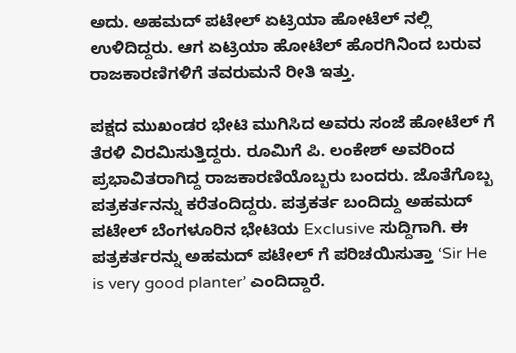ಅದು. ಅಹಮದ್ ಪಟೇಲ್ ಏಟ್ರಿಯಾ ಹೋಟೆಲ್ ನಲ್ಲಿ ಉಳಿದಿದ್ದರು. ಆಗ ಏಟ್ರಿಯಾ ಹೋಟೆಲ್ ಹೊರಗಿನಿಂದ ಬರುವ ರಾಜಕಾರಣಿಗಳಿಗೆ ತವರುಮನೆ ರೀತಿ ಇತ್ತು.

ಪಕ್ಷದ ಮುಖಂಡರ ಭೇಟಿ ಮುಗಿಸಿದ ಅವರು ಸಂಜೆ ಹೋಟೆಲ್ ಗೆ ತೆರಳಿ ವಿರಮಿಸುತ್ತಿದ್ದರು. ರೂಮಿಗೆ ಪಿ. ಲಂಕೇಶ್ ಅವರಿಂದ ಪ್ರಭಾವಿತರಾಗಿದ್ದ ರಾಜಕಾರಣಿಯೊಬ್ಬರು ಬಂದರು. ಜೊತೆಗೊಬ್ಬ ಪತ್ರಕರ್ತನನ್ನು ಕರೆತಂದಿದ್ದರು. ಪತ್ರಕರ್ತ ಬಂದಿದ್ದು ಅಹಮದ್ ಪಟೇಲ್ ಬೆಂಗಳೂರಿನ ಭೇಟಿಯ Exclusive ಸುದ್ದಿಗಾಗಿ. ಈ ಪತ್ರಕರ್ತರನ್ನು ಅಹಮದ್ ಪಟೇಲ್ ಗೆ ಪರಿಚಯಿಸುತ್ತಾ ‘Sir He is very good planter’ ಎಂದಿದ್ದಾರೆ.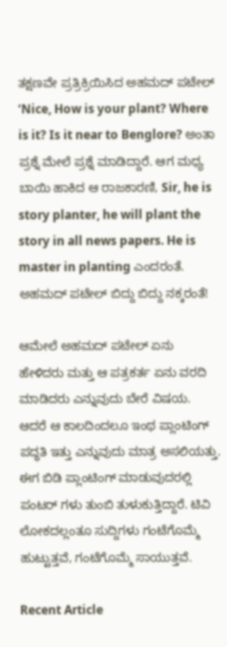ತಕ್ಷಣವೇ ಪ್ರತ್ರಿಕ್ರಿಯಿಸಿದ ಅಹಮದ್ ಪಟೇಲ್ ‘Nice, How is your plant? Where is it? Is it near to Benglore? ಅಂತಾ ಪ್ರಶ್ನೆ ಮೇಲೆ ಪ್ರಶ್ನೆ ಮಾಡಿದ್ದಾರೆ. ಆಗ ಮಧ್ಯ ಬಾಯಿ ಹಾಕಿದ ಆ ರಾಜಕಾರಣಿ, Sir, he is story planter, he will plant the story in all news papers. He is master in planting ಎಂದರಂತೆ. ಅಹಮದ್ ಪಟೇಲ್ ಬಿದ್ದು ಬಿದ್ದು ನಕ್ಕರಂತೆ!

ಆಮೇಲೆ ಅಹಮದ್ ಪಟೇಲ್ ಏನು ಹೇಳಿದರು ಮತ್ತು ಆ ಪತ್ರಕರ್ತ ಏನು ವರದಿ ಮಾಡಿದರು ಎನ್ನುವುದು ಬೇರೆ ವಿಷಯ. ಆದರೆ ಆ ಕಾಲದಿಂದಲೂ ಇಂಥ ಪ್ಲಾಂಟಿಂಗ್ ಪದ್ಧತಿ ಇತ್ತು ಎನ್ನುವುದು ಮಾತ್ರ ಅಸಲಿಯತ್ತು. ಈಗ ಬಿಡಿ ಪ್ಲಾಂಟಿಂಗ್ ಮಾಡುವುದರಲ್ಲಿ ಪಂಟರ್ ಗಳು ತುಂಬಿ ತುಳುಕುತ್ತಿದ್ದಾರೆ. ಟಿವಿ ಲೋಕದಲ್ಲಂತೂ ಸುದ್ದಿಗಳು ಗಂಟೆಗೊಮ್ಮೆ ಹುಟ್ಟುತ್ತವೆ, ಗಂಟೆಗೊಮ್ಮೆ ಸಾಯುತ್ತವೆ.

Recent Article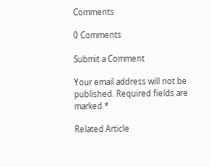Comments

0 Comments

Submit a Comment

Your email address will not be published. Required fields are marked *

Related Article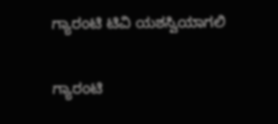ಗ್ಯಾರಂಟಿ ಟಿವಿ ಯಶಸ್ವಿಯಾಗಲಿ

ಗ್ಯಾರಂಟಿ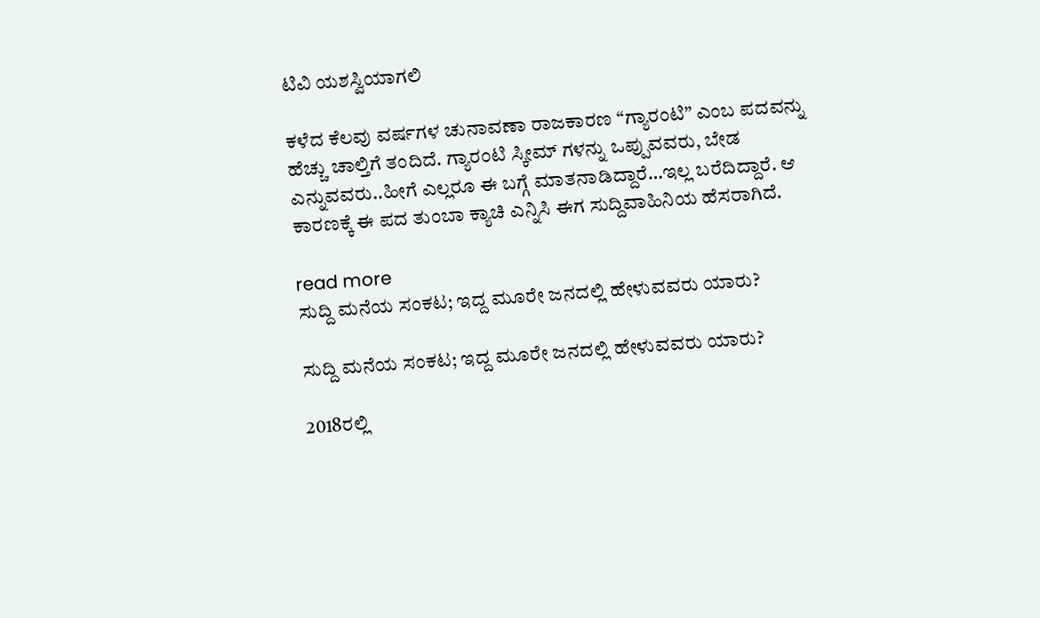ಟಿವಿ ಯಶಸ್ವಿಯಾಗಲಿ

ಕಳೆದ ಕೆಲವು ವರ್ಷಗಳ ಚುನಾವಣಾ ರಾಜಕಾರಣ “ಗ್ಯಾರಂಟಿ” ಎಂಬ ಪದವನ್ನು ಹೆಚ್ಚು ಚಾಲ್ತಿಗೆ ತಂದಿದೆ. ಗ್ಯಾರಂಟಿ ಸ್ಕೀಮ್ ಗಳನ್ನು ಒಪ್ಪುವವರು, ಬೇಡ ಎನ್ನುವವರು..ಹೀಗೆ ಎಲ್ಲರೂ ಈ ಬಗ್ಗೆ ಮಾತನಾಡಿದ್ದಾರೆ…ಇಲ್ಲ ಬರೆದಿದ್ದಾರೆ. ಆ ಕಾರಣಕ್ಕೆ ಈ ಪದ‌ ತುಂಬಾ ಕ್ಯಾಚಿ ಎನ್ನಿಸಿ ಈಗ ಸುದ್ದಿ‌ವಾಹಿನಿಯ ಹೆಸರಾಗಿದೆ.

read more
ಸುದ್ದಿ ಮನೆಯ ಸಂಕಟ; ಇದ್ದ ಮೂರೇ ಜನದಲ್ಲಿ ಹೇಳುವವರು ಯಾರು?

ಸುದ್ದಿ ಮನೆಯ ಸಂಕಟ; ಇದ್ದ ಮೂರೇ ಜನದಲ್ಲಿ ಹೇಳುವವರು ಯಾರು?

2018ರಲ್ಲಿ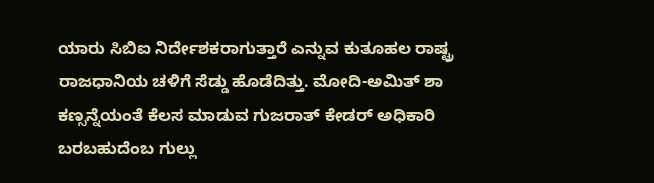ಯಾರು ಸಿಬಿಐ ನಿರ್ದೇಶಕರಾಗುತ್ತಾರೆ ಎನ್ನುವ ಕುತೂಹಲ ರಾಷ್ಟ್ರ ರಾಜಧಾನಿಯ ಚಳಿಗೆ ಸೆಡ್ಡು ಹೊಡೆದಿತ್ತು. ಮೋದಿ-ಅಮಿತ್ ಶಾ ಕಣ್ಸನ್ನೆಯಂತೆ ಕೆಲಸ ಮಾಡುವ ಗುಜರಾತ್ ಕೇಡರ್ ಅಧಿಕಾರಿ ಬರಬಹುದೆಂಬ ಗುಲ್ಲು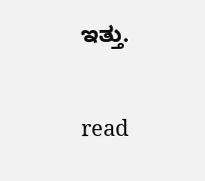ಇತ್ತು.

read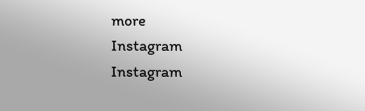more
Instagram
Instagram